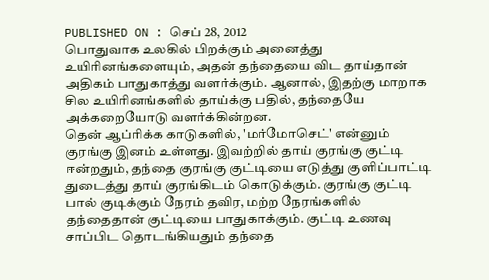PUBLISHED ON : செப் 28, 2012
பொதுவாக உலகில் பிறக்கும் அனைத்து உயிரினங்களையும், அதன் தந்தையை விட தாய்தான் அதிகம் பாதுகாத்து வளர்க்கும். ஆனால், இதற்கு மாறாக சில உயிரினங்களில் தாய்க்கு பதில், தந்தையே அக்கறையோடு வளர்க்கின்றன.
தென் ஆப்ரிக்க காடுகளில், 'மர்மோசெட்' என்னும் குரங்கு இனம் உள்ளது. இவற்றில் தாய் குரங்கு குட்டி ஈன்றதும், தந்தை குரங்கு குட்டியை எடுத்து குளிப்பாட்டி துடைத்து தாய் குரங்கிடம் கொடுக்கும். குரங்கு குட்டி பால் குடிக்கும் நேரம் தவிர, மற்ற நேரங்களில் தந்தைதான் குட்டியை பாதுகாக்கும். குட்டி உணவு சாப்பிட தொடங்கியதும் தந்தை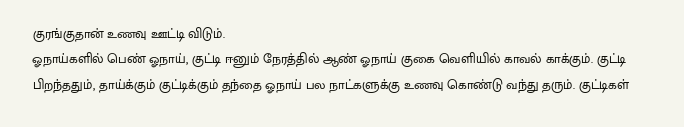குரங்குதான் உணவு ஊட்டி விடும்.
ஓநாய்களில் பெண் ஓநாய், குட்டி ஈனும் நேரத்தில் ஆண் ஓநாய் குகை வெளியில் காவல் காக்கும். குட்டி பிறந்ததும், தாய்க்கும் குட்டிக்கும் தந்தை ஓநாய் பல நாட்களுக்கு உணவு கொண்டு வந்து தரும். குட்டிகள்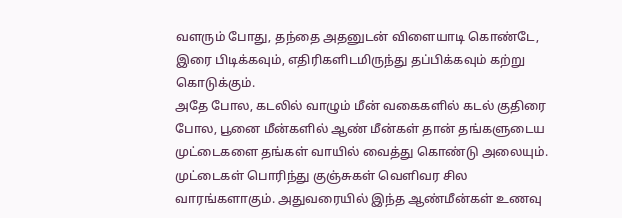வளரும் போது, தந்தை அதனுடன் விளையாடி கொண்டே, இரை பிடிக்கவும், எதிரிகளிடமிருந்து தப்பிக்கவும் கற்று கொடுக்கும்.
அதே போல, கடலில் வாழும் மீன் வகைகளில் கடல் குதிரை போல, பூனை மீன்களில் ஆண் மீன்கள் தான் தங்களுடைய முட்டைகளை தங்கள் வாயில் வைத்து கொண்டு அலையும். முட்டைகள் பொரிந்து குஞ்சுகள் வெளிவர சில வாரங்களாகும். அதுவரையில் இந்த ஆண்மீன்கள் உணவு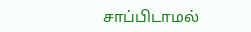சாப்பிடாமல்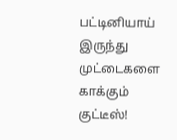பட்டினியாய் இருந்து முட்டைகளை காக்கும் குட்டீஸ்!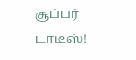சூப்பர் டாடீஸ்!